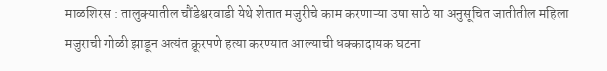माळशिरस : तालुक्यातील चौंडेश्वरवाडी येथे शेतात मजुरीचे काम करणाऱ्या उषा साठे या अनुसूचित जातीतील महिला मजुराची गोळी झाडून अत्यंत क्रूरपणे हत्या करण्यात आल्याची धक्कादायक घटना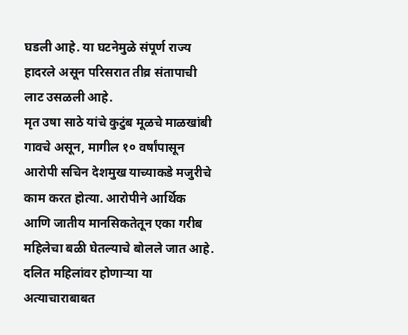घडली आहे. या घटनेमुळे संपूर्ण राज्य हादरले असून परिसरात तीव्र संतापाची लाट उसळली आहे.
मृत उषा साठे यांचे कुटुंब मूळचे माळखांबी गावचे असून, मागील १० वर्षांपासून आरोपी सचिन देशमुख याच्याकडे मजुरीचे काम करत होत्या. आरोपीने आर्थिक आणि जातीय मानसिकतेतून एका गरीब महिलेचा बळी घेतल्याचे बोलले जात आहे. दलित महिलांवर होणाऱ्या या अत्याचाराबाबत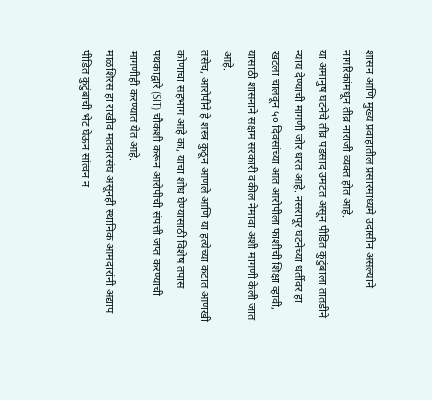शासन आणि मुख्य प्रवाहातील प्रसारमाध्यमे उदासीन असल्याने नागरिकांमधून तीव्र नाराजी व्यक्त होत आहे.
या अमानुष घटनेचे तीव्र पडसाद उमटत असून पीडित कुटुंबाला तातडीने न्याय देण्याची मागणी जोर धरत आहे. नसरापूर घटनेच्या धर्तीवर हा खटला चालवून ५० दिवसांच्या आत आरोपीला फाशीची शिक्षा व्हावी, यासाठी शासनाने सक्षम सरकारी वकील नेमावा अशी मागणी केली जात आहे.
तसेच, आरोपीने हे शस्त्र कुठून आणले आणि या हत्येच्या कटात आणखी कोणाचा सहभाग आहे का, याचा शोध घेण्यासाठी विशेष तपास पथकाद्वारे (SIT) चौकशी करून आरोपीची संपत्ती जप्त करण्याची मागणीही करण्यात येत आहे.
माळशिरस हा राखीव मतदारसंघ असूनही स्थानिक आमदारांनी अद्याप पीडित कुटुंबाची भेट घेऊन सांत्वन न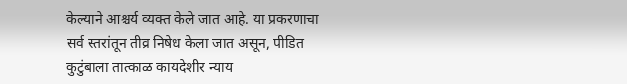केल्याने आश्चर्य व्यक्त केले जात आहे. या प्रकरणाचा सर्व स्तरांतून तीव्र निषेध केला जात असून, पीडित कुटुंबाला तात्काळ कायदेशीर न्याय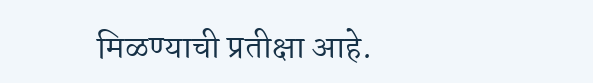मिळण्याची प्रतीक्षा आहे.